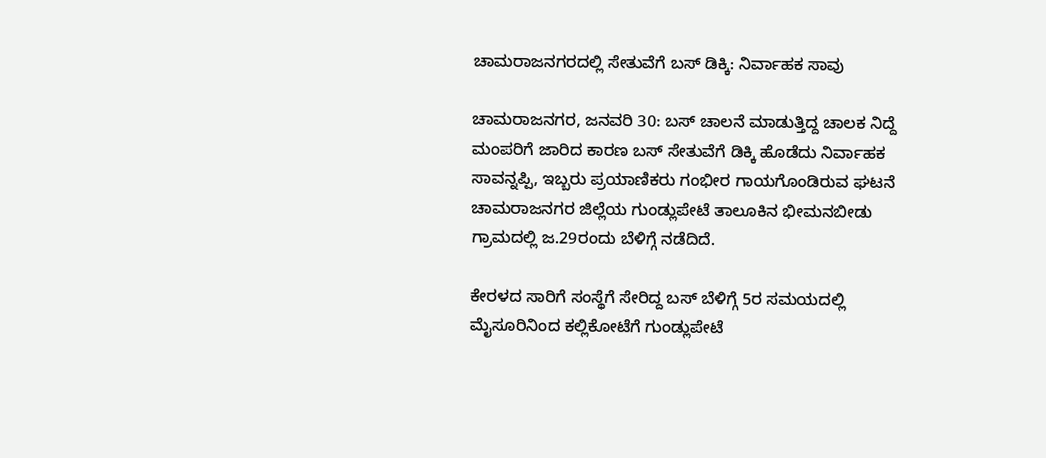ಚಾಮರಾಜನಗರದಲ್ಲಿ ಸೇತುವೆಗೆ ಬಸ್ ಡಿಕ್ಕಿ: ನಿರ್ವಾಹಕ ಸಾವು

ಚಾಮರಾಜನಗರ, ಜನವರಿ 30: ಬಸ್ ಚಾಲನೆ ಮಾಡುತ್ತಿದ್ದ ಚಾಲಕ ನಿದ್ದೆ ಮಂಪರಿಗೆ ಜಾರಿದ ಕಾರಣ ಬಸ್ ಸೇತುವೆಗೆ ಡಿಕ್ಕಿ ಹೊಡೆದು ನಿರ್ವಾಹಕ ಸಾವನ್ನಪ್ಪಿ, ಇಬ್ಬರು ಪ್ರಯಾಣಿಕರು ಗಂಭೀರ ಗಾಯಗೊಂಡಿರುವ ಘಟನೆ ಚಾಮರಾಜನಗರ ಜಿಲ್ಲೆಯ ಗುಂಡ್ಲುಪೇಟೆ ತಾಲೂಕಿನ ಭೀಮನಬೀಡು ಗ್ರಾಮದಲ್ಲಿ ಜ.29ರಂದು ಬೆಳಿಗ್ಗೆ ನಡೆದಿದೆ.

ಕೇರಳದ ಸಾರಿಗೆ ಸಂಸ್ಥೆಗೆ ಸೇರಿದ್ದ ಬಸ್ ಬೆಳಿಗ್ಗೆ 5ರ ಸಮಯದಲ್ಲಿ ಮೈಸೂರಿನಿಂದ ಕಲ್ಲಿಕೋಟೆಗೆ ಗುಂಡ್ಲುಪೇಟೆ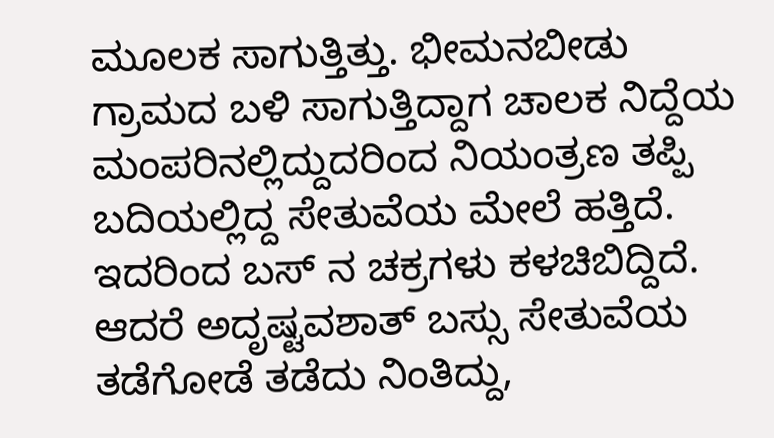ಮೂಲಕ ಸಾಗುತ್ತಿತ್ತು. ಭೀಮನಬೀಡು ಗ್ರಾಮದ ಬಳಿ ಸಾಗುತ್ತಿದ್ದಾಗ ಚಾಲಕ ನಿದ್ದೆಯ ಮಂಪರಿನಲ್ಲಿದ್ದುದರಿಂದ ನಿಯಂತ್ರಣ ತಪ್ಪಿ ಬದಿಯಲ್ಲಿದ್ದ ಸೇತುವೆಯ ಮೇಲೆ ಹತ್ತಿದೆ. ಇದರಿಂದ ಬಸ್ ನ ಚಕ್ರಗಳು ಕಳಚಿಬಿದ್ದಿದೆ. ಆದರೆ ಅದೃಷ್ಟವಶಾತ್ ಬಸ್ಸು ಸೇತುವೆಯ ತಡೆಗೋಡೆ ತಡೆದು ನಿಂತಿದ್ದು,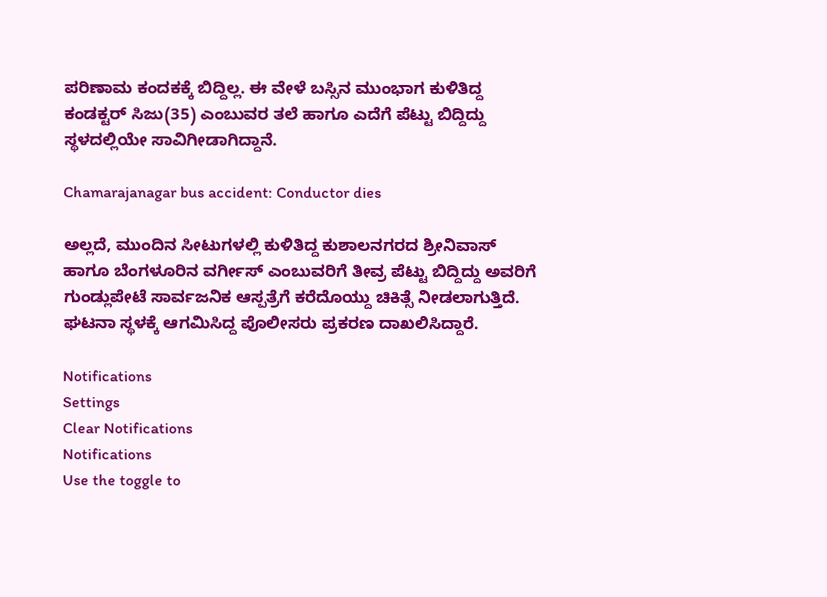ಪರಿಣಾಮ ಕಂದಕಕ್ಕೆ ಬಿದ್ದಿಲ್ಲ. ಈ ವೇಳೆ ಬಸ್ಸಿನ ಮುಂಭಾಗ ಕುಳಿತಿದ್ದ ಕಂಡಕ್ಟರ್ ಸಿಜು(35) ಎಂಬುವರ ತಲೆ ಹಾಗೂ ಎದೆಗೆ ಪೆಟ್ಟು ಬಿದ್ದಿದ್ದು ಸ್ಥಳದಲ್ಲಿಯೇ ಸಾವಿಗೀಡಾಗಿದ್ದಾನೆ.

Chamarajanagar bus accident: Conductor dies

ಅಲ್ಲದೆ, ಮುಂದಿನ ಸೀಟುಗಳಲ್ಲಿ ಕುಳಿತಿದ್ದ ಕುಶಾಲನಗರದ ಶ್ರೀನಿವಾಸ್ ಹಾಗೂ ಬೆಂಗಳೂರಿನ ವರ್ಗೀಸ್ ಎಂಬುವರಿಗೆ ತೀವ್ರ ಪೆಟ್ಟು ಬಿದ್ದಿದ್ದು ಅವರಿಗೆ ಗುಂಡ್ಲುಪೇಟೆ ಸಾರ್ವಜನಿಕ ಆಸ್ಪತ್ರೆಗೆ ಕರೆದೊಯ್ದು ಚಿಕಿತ್ಸೆ ನೀಡಲಾಗುತ್ತಿದೆ. ಘಟನಾ ಸ್ಥಳಕ್ಕೆ ಆಗಮಿಸಿದ್ದ ಪೊಲೀಸರು ಪ್ರಕರಣ ದಾಖಲಿಸಿದ್ದಾರೆ.

Notifications
Settings
Clear Notifications
Notifications
Use the toggle to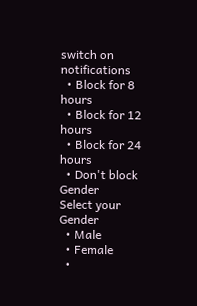switch on notifications
  • Block for 8 hours
  • Block for 12 hours
  • Block for 24 hours
  • Don't block
Gender
Select your Gender
  • Male
  • Female
  •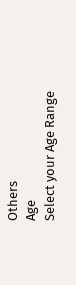Others
Age
Select your Age Range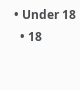• Under 18
  • 18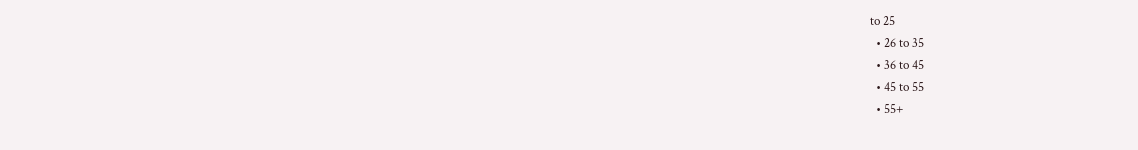to 25
  • 26 to 35
  • 36 to 45
  • 45 to 55
  • 55+